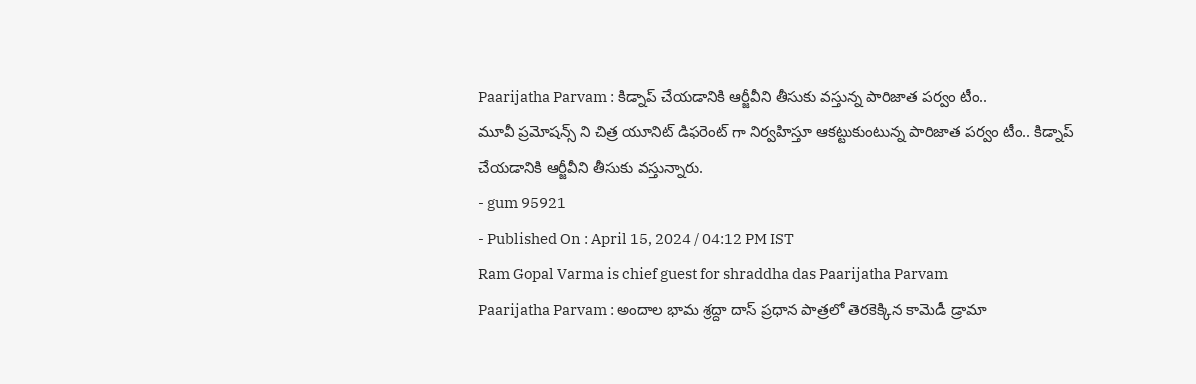Paarijatha Parvam : కిడ్నాప్ చేయడానికి ఆర్జీవీని తీసుకు వస్తున్న పారిజాత పర్వం టీం..
మూవీ ప్రమోషన్స్ ని చిత్ర యూనిట్ డిఫరెంట్ గా నిర్వహిస్తూ ఆకట్టుకుంటున్న పారిజాత పర్వం టీం.. కిడ్నాప్ చేయడానికి ఆర్జీవీని తీసుకు వస్తున్నారు.
- gum 95921
- Published On : April 15, 2024 / 04:12 PM IST
Ram Gopal Varma is chief guest for shraddha das Paarijatha Parvam
Paarijatha Parvam : అందాల భామ శ్రద్దా దాస్ ప్రధాన పాత్రలో తెరకెక్కిన కామెడీ డ్రామా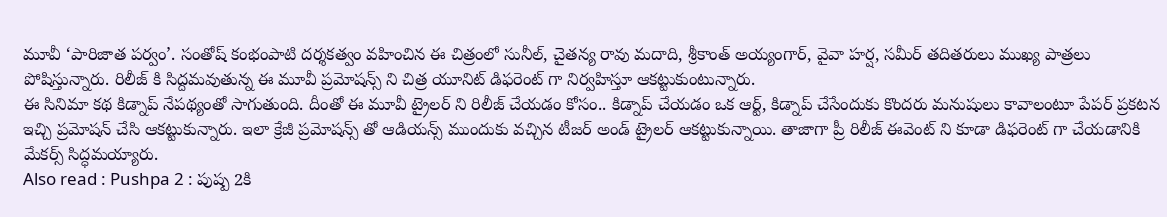మూవీ ‘పారిజాత పర్వం’. సంతోష్ కంభంపాటి దర్శకత్వం వహించిన ఈ చిత్రంలో సునీల్, చైతన్య రావు మదాది, శ్రీకాంత్ అయ్యంగార్, వైవా హర్ష, సమీర్ తదితరులు ముఖ్య పాత్రలు పోషిస్తున్నారు. రిలీజ్ కి సిద్దమవుతున్న ఈ మూవీ ప్రమోషన్స్ ని చిత్ర యూనిట్ డిఫరెంట్ గా నిర్వహిస్తూ ఆకట్టుకుంటున్నారు.
ఈ సినిమా కథ కిడ్నాప్ నేపథ్యంతో సాగుతుంది. దీంతో ఈ మూవీ ట్రైలర్ ని రిలీజ్ చేయడం కోసం.. కిడ్నాప్ చేయడం ఒక ఆర్ట్, కిడ్నాప్ చేసేందుకు కొందరు మనుషులు కావాలంటూ పేపర్ ప్రకటన ఇచ్చి ప్రమోషన్ చేసి ఆకట్టుకున్నారు. ఇలా క్రేజీ ప్రమోషన్స్ తో ఆడియన్స్ ముందుకు వచ్చిన టీజర్ అండ్ ట్రైలర్ ఆకట్టుకున్నాయి. తాజాగా ప్రీ రిలీజ్ ఈవెంట్ ని కూడా డిఫరెంట్ గా చేయడానికి మేకర్స్ సిద్ధమయ్యారు.
Also read : Pushpa 2 : పుష్ప 2కి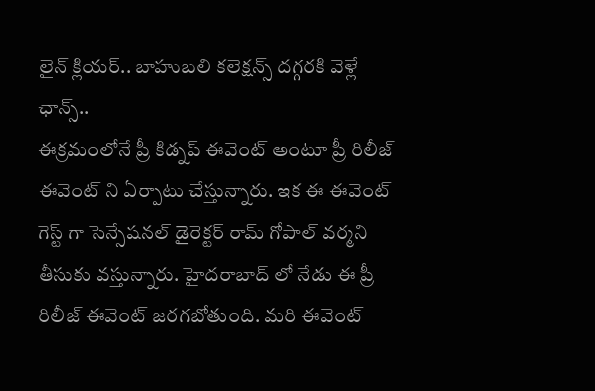లైన్ క్లియర్.. బాహుబలి కలెక్షన్స్ దగ్గరకి వెళ్లే ఛాన్స్..
ఈక్రమంలోనే ప్రీ కిడ్నప్ ఈవెంట్ అంటూ ప్రీ రిలీజ్ ఈవెంట్ ని ఏర్పాటు చేస్తున్నారు. ఇక ఈ ఈవెంట్ గెస్ట్ గా సెన్సేషనల్ డైరెక్టర్ రామ్ గోపాల్ వర్మని తీసుకు వస్తున్నారు. హైదరాబాద్ లో నేడు ఈ ప్రీ రిలీజ్ ఈవెంట్ జరగబోతుంది. మరి ఈవెంట్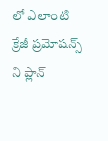లో ఎలాంటి క్రేజీ ప్రమోషన్స్ ని ప్లాన్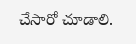చేసారో చూడాలి.